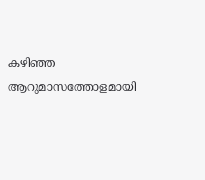കഴിഞ്ഞ ആറുമാസത്തോളമായി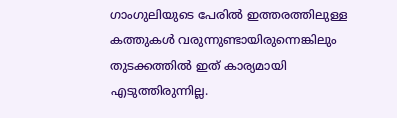ഗാംഗുലിയുടെ പേരിൽ ഇത്തരത്തിലുള്ള കത്തുകൾ വരുന്നുണ്ടായിരുന്നെങ്കിലും തുടക്കത്തിൽ ഇത് കാര്യമായി എടുത്തിരുന്നില്ല.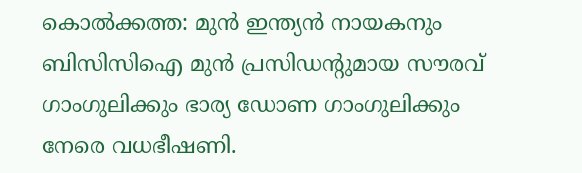കൊൽക്കത്ത: മുൻ ഇന്ത്യൻ നായകനും ബിസിസിഐ മുൻ പ്രസിഡന്‍റുമായ സൗരവ് ഗാംഗുലിക്കും ഭാര്യ ഡോണ ഗാംഗുലിക്കും നേരെ വധഭീഷണി.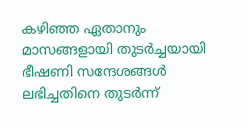കഴിഞ്ഞ ഏതാനും മാസങ്ങളായി തുടർച്ചയായി ഭീഷണി സന്ദേശങ്ങൾ ലഭിച്ചതിനെ തുടർന്ന്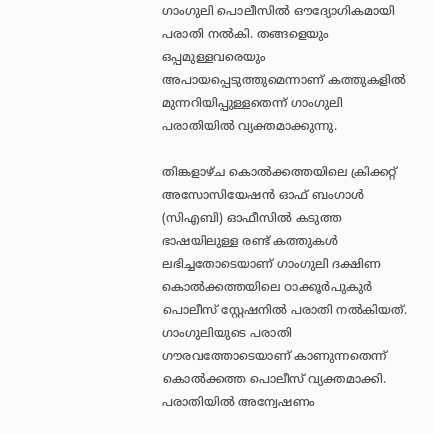ഗാംഗുലി പൊലീസിൽ ഔദ്യോഗികമായി പരാതി നൽകി. തങ്ങളെയും ഒപ്പമുള്ളവരെയും അപായപ്പെടുത്തുമെന്നാണ് കത്തുകളിൽ മുന്നറിയിപ്പുള്ളതെന്ന് ഗാംഗുലി പരാതിയില്‍ വ്യക്തമാക്കുന്നു.

തിങ്കളാഴ്ച കൊൽക്കത്തയിലെ ക്രിക്കറ്റ് അസോസിയേഷൻ ഓഫ് ബംഗാൾ (സിഎബി) ഓഫീസിൽ കടുത്ത ഭാഷയിലുള്ള രണ്ട് കത്തുകൾ ലഭിച്ചതോടെയാണ് ഗാംഗുലി ദക്ഷിണ കൊൽക്കത്തയിലെ ഠാക്കൂർപുകുർ പൊലീസ് സ്റ്റേഷനിൽ പരാതി നൽകിയത്. ഗാംഗുലിയുടെ പരാതി ഗൗരവത്തോടെയാണ് കാണുന്നതെന്ന് കൊല്‍ക്കത്ത പൊലീസ് വ്യക്തമാക്കി. പരാതിയില്‍ അന്വേഷണം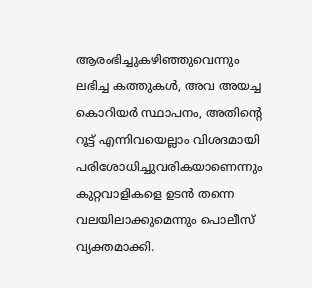ആരംഭിച്ചുകഴിഞ്ഞുവെന്നും ലഭിച്ച കത്തുകൾ, അവ അയച്ച കൊറിയർ സ്ഥാപനം, അതിന്‍റെ റൂട്ട് എന്നിവയെല്ലാം വിശദമായി പരിശോധിച്ചുവരികയാണെന്നും കുറ്റവാളികളെ ഉടൻ തന്നെ വലയിലാക്കുമെന്നും പൊലീസ് വ്യക്തമാക്കി.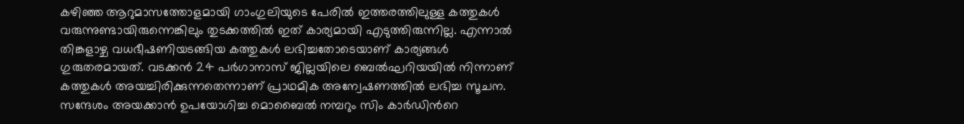കഴിഞ്ഞ ആറുമാസത്തോളമായി ഗാംഗുലിയുടെ പേരിൽ ഇത്തരത്തിലുള്ള കത്തുകൾ വരുന്നുണ്ടായിരുന്നെങ്കിലും തുടക്കത്തിൽ ഇത് കാര്യമായി എടുത്തിരുന്നില്ല. എന്നാൽ തിങ്കളാഴ്ച വധഭീഷണിയടങ്ങിയ കത്തുകൾ ലഭിച്ചതോടെയാണ് കാര്യങ്ങൾ ഗുരുതരമായത്. വടക്കൻ 24 പർഗാനാസ് ജില്ലയിലെ ബെൽഘറിയയിൽ നിന്നാണ് കത്തുകൾ അയച്ചിരിക്കുന്നതെന്നാണ് പ്രാഥമിക അന്വേഷണത്തിൽ ലഭിച്ച സൂചന. സന്ദേശം അയക്കാൻ ഉപയോഗിച്ച മൊബൈൽ നമ്പറും സിം കാർഡിന്‍റെ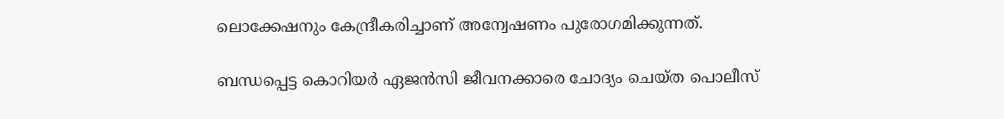ലൊക്കേഷനും കേന്ദ്രീകരിച്ചാണ് അന്വേഷണം പുരോഗമിക്കുന്നത്.

ബന്ധപ്പെട്ട കൊറിയർ ഏജൻസി ജീവനക്കാരെ ചോദ്യം ചെയ്ത പൊലീസ്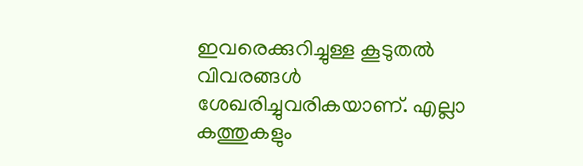ഇവരെക്കുറിച്ചുള്ള കൂടുതൽ വിവരങ്ങൾ ശേഖരിച്ചുവരികയാണ്. എല്ലാ കത്തുകളും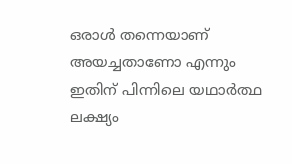ഒരാൾ തന്നെയാണ് അയച്ചതാണോ എന്നും ഇതിന് പിന്നിലെ യഥാർത്ഥ ലക്ഷ്യം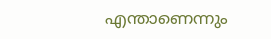എന്താണെന്നും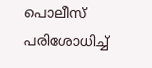പൊലീസ് പരിശോധിച്ച്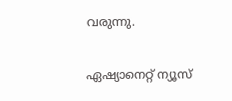വരുന്നു.

ഏഷ്യാനെറ്റ് ന്യൂസ്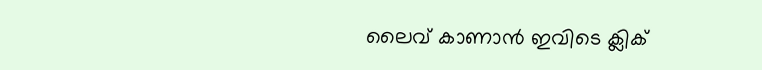ലൈവ് കാണാന്‍ ഇവിടെ ക്ലിക്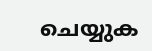ചെയ്യുക